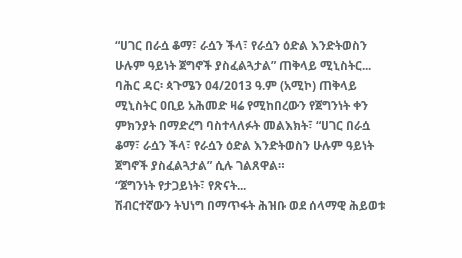“ሀገር በራሷ ቆማ፣ ራሷን ችላ፣ የራሷን ዕድል እንድትወስን ሁሉም ዓይነት ጀግኖች ያስፈልጓታል” ጠቅላይ ሚኒስትር...
ባሕር ዳር፡ ጳጉሜን 04/2013 ዓ.ም (አሚኮ) ጠቅላይ ሚኒስትር ዐቢይ አሕመድ ዛሬ የሚከበረውን የጀግንነት ቀን ምክንያት በማድረግ ባስተላለፉት መልእክት፣ “ሀገር በራሷ ቆማ፣ ራሷን ችላ፣ የራሷን ዕድል እንድትወስን ሁሉም ዓይነት ጀግኖች ያስፈልጓታል” ሲሉ ገልጸዋል።
“ጀግንነት የታጋይነት፣ የጽናት...
ሽብርተኛውን ትህነግ በማጥፋት ሕዝቡ ወደ ሰላማዊ ሕይወቱ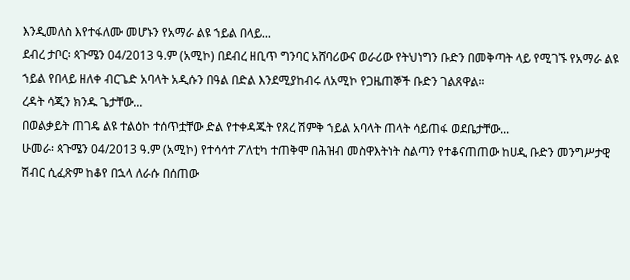እንዲመለስ እየተፋለሙ መሆኑን የአማራ ልዩ ኀይል በላይ...
ደብረ ታቦር፡ ጳጉሜን 04/2013 ዓ.ም (አሚኮ) በደብረ ዘቢጥ ግንባር አሸባሪውና ወራሪው የትህነግን ቡድን በመቅጣት ላይ የሚገኙ የአማራ ልዩ ኀይል የበላይ ዘለቀ ብርጌድ አባላት አዲሱን በዓል በድል እንደሚያከብሩ ለአሚኮ የጋዜጠኞች ቡድን ገልጸዋል።
ረዳት ሳጂን ክንዱ ጌታቸው...
በወልቃይት ጠገዴ ልዩ ተልዕኮ ተሰጥቷቸው ድል የተቀዳጁት የጸረ ሽምቅ ኀይል አባላት ጠላት ሳይጠፋ ወደቤታቸው...
ሁመራ፡ ጳጉሜን 04/2013 ዓ.ም (አሚኮ) የተሳሳተ ፖለቲካ ተጠቅሞ በሕዝብ መስዋእትነት ስልጣን የተቆናጠጠው ከሀዲ ቡድን መንግሥታዊ ሽብር ሲፈጽም ከቆየ በኋላ ለራሱ በሰጠው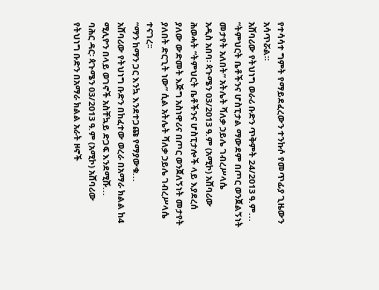የተሳሳተ ግምት የማይደፈረውን ተንኩሶ የመጥፊያ ጊዜውን አሳጥሯል።
አሸባሪው የትህነግ ወራሪ ቡድን ጥቅምት 24/2013 ዓ.ም...
“ትምህርት ቤቶችንና ሆስፒታል ማውደም በጦር ወንጀልኝነት መታየት አለበት” አትሌት ሻለቃ ኃይሌ ገብረሥላሴ
አዲስ አበባ፡ ጳጉሜን 03/2013 ዓ.ም (አሚኮ) አሸባሪው ሕወሓት “ትምህርት ቤቶችንና ሆስፒታሎች ላይ እያደረሰ ያለው ውድመት እጅግ አስነዋሪና በጦር ወንጀለኝነት መታየት ያለበት ድርጊት ነው” ሲል አትሌት ሻለቃ ኃይሌ ገብረሥላሴ ተናገረ፡፡
“ማን ከማን ጋር እንኳ እንደተጋጩ የማያውቁ...
አሸባሪው የትህነግ ቡድን በከፈተው ወረራ በአማራ ክልል ከ4 ሚሊዮን በላይ ወገኖች አስቸኳይ ድጋፍ እንደሚሹ...
ባሕር ዳር፡ ጳጉሜን 03/2013 ዓ.ም (አሚኮ) አሸባሪው የትህነግ ቡድን በአማራ ክልል አራት ዞኖች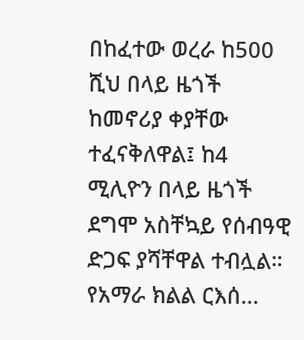በከፈተው ወረራ ከ500 ሺህ በላይ ዜጎች ከመኖሪያ ቀያቸው ተፈናቅለዋል፤ ከ4 ሚሊዮን በላይ ዜጎች ደግሞ አስቸኳይ የሰብዓዊ ድጋፍ ያሻቸዋል ተብሏል።
የአማራ ክልል ርእሰ...